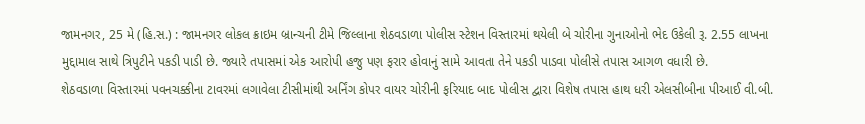જામનગર, 25 મે (હિ.સ.) : જામનગર લોકલ ક્રાઇમ બ્રાન્ચની ટીમે જિલ્લાના શેઠવડાળા પોલીસ સ્ટેશન વિસ્તારમાં થયેલી બે ચોરીના ગુનાઓનો ભેદ ઉકેલી રૂ. 2.55 લાખના મુદ્દામાલ સાથે ત્રિપુટીને પકડી પાડી છે. જ્યારે તપાસમાં એક આરોપી હજુ પણ ફરાર હોવાનું સામે આવતા તેને પકડી પાડવા પોલીસે તપાસ આગળ વધારી છે.
શેઠવડાળા વિસ્તારમાં પવનચક્કીના ટાવરમાં લગાવેલા ટીસીમાંથી અર્નિંગ કોપર વાયર ચોરીની ફરિયાદ બાદ પોલીસ દ્વારા વિશેષ તપાસ હાથ ધરી એલસીબીના પીઆઈ વી.બી.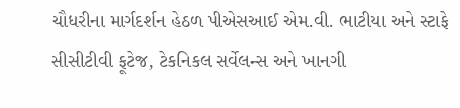ચૌધરીના માર્ગદર્શન હેઠળ પીએસઆઈ એમ.વી. ભાટીયા અને સ્ટાફે સીસીટીવી ફૂટેજ, ટેકનિકલ સર્વેલન્સ અને ખાનગી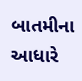બાતમીના આધારે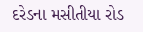દરેડના મસીતીયા રોડ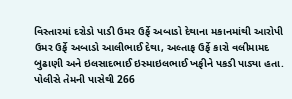વિસ્તારમાં દરોડો પાડી ઉમર ઉર્ફે અબાડો દેથાના મકાનમાંથી આરોપી ઉમર ઉર્ફે અબાડો આલીભાઈ દેથા, અલ્તાફ ઉર્ફે કારો વલીમામદ બુઢાણી અને ઇલસાદભાઈ ઇસ્માઇલભાઈ ખફીને પકડી પાડ્યા હતા.
પોલીસે તેમની પાસેથી 266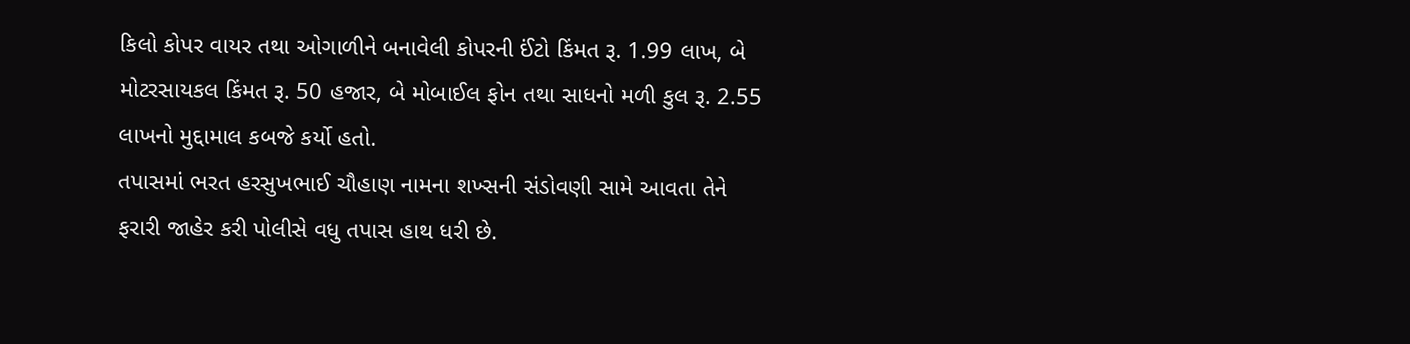કિલો કોપર વાયર તથા ઓગાળીને બનાવેલી કોપરની ઈંટો કિંમત રૂ. 1.99 લાખ, બે મોટરસાયકલ કિંમત રૂ. 50 હજાર, બે મોબાઈલ ફોન તથા સાધનો મળી કુલ રૂ. 2.55 લાખનો મુદ્દામાલ કબજે કર્યો હતો.
તપાસમાં ભરત હરસુખભાઈ ચૌહાણ નામના શખ્સની સંડોવણી સામે આવતા તેને ફરારી જાહેર કરી પોલીસે વધુ તપાસ હાથ ધરી છે.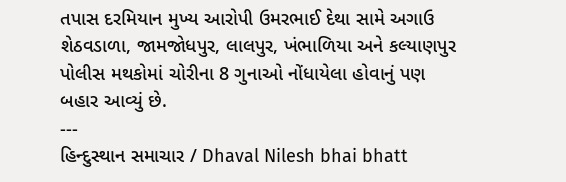તપાસ દરમિયાન મુખ્ય આરોપી ઉમરભાઈ દેથા સામે અગાઉ શેઠવડાળા, જામજોધપુર, લાલપુર, ખંભાળિયા અને કલ્યાણપુર પોલીસ મથકોમાં ચોરીના 8 ગુનાઓ નોંધાયેલા હોવાનું પણ બહાર આવ્યું છે.
---
હિન્દુસ્થાન સમાચાર / Dhaval Nilesh bhai bhatt